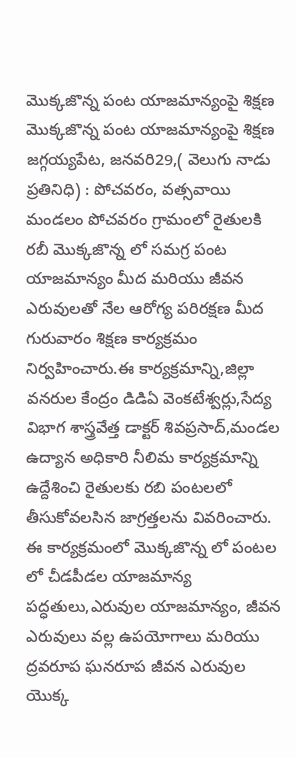మొక్కజొన్న పంట యాజమాన్యంపై శిక్షణ
మొక్కజొన్న పంట యాజమాన్యంపై శిక్షణ
జగ్గయ్యపేట, జనవరి29,( వెలుగు నాడు ప్రతినిధి) : పోచవరం, వత్సవాయి మండలం పోచవరం గ్రామంలో రైతులకి రబీ మొక్కజొన్న లో సమగ్ర పంట యాజమాన్యం మీద మరియు జీవన ఎరువులతో నేల ఆరోగ్య పరిరక్షణ మీద గురువారం శిక్షణ కార్యక్రమం నిర్వహించారు.ఈ కార్యక్రమాన్ని,జిల్లా వనరుల కేంద్రం డిడిఏ వెంకటేశ్వర్లు,సేద్య విభాగ శాస్త్రవేత్త డాక్టర్ శివప్రసాద్,మండల ఉద్యాన అధికారి నీలిమ కార్యక్రమాన్ని ఉద్దేశించి రైతులకు రబి పంటలలో తీసుకోవలసిన జాగ్రత్తలను వివరించారు. ఈ కార్యక్రమంలో మొక్కజొన్న లో పంటల లో చీడపీడల యాజమాన్య పద్ధతులు,ఎరువుల యాజమాన్యం, జీవన ఎరువులు వల్ల ఉపయోగాలు మరియు ద్రవరూప ఘనరూప జీవన ఎరువుల యొక్క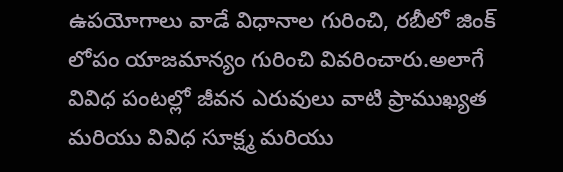ఉపయోగాలు వాడే విధానాల గురించి, రబీలో జింక్ లోపం యాజమాన్యం గురించి వివరించారు.అలాగే వివిధ పంటల్లో జీవన ఎరువులు వాటి ప్రాముఖ్యత మరియు వివిధ సూక్ష్మ మరియు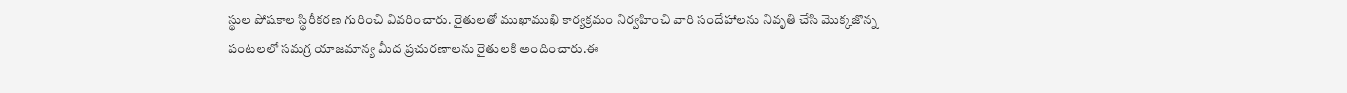స్థుల పోషకాల స్థిరీకరణ గురించి వివరించారు. రైతులతో ముఖాముఖి కార్యక్రమం నిర్వహించి వారి సందేహాలను నివృతి చేసి మొక్కజొన్న పంటలలో సమగ్ర యాజమాన్య మీద ప్రచురణాలను రైతులకి అందించారు.ఈ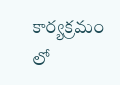కార్యక్రమం లో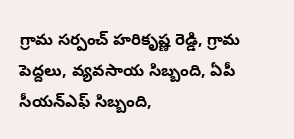గ్రామ సర్పంచ్ హరికృష్ణ రెడ్డి, గ్రామ పెద్దలు, వ్యవసాయ సిబ్బంది, ఏపీ సీయన్ఎఫ్ సిబ్బంది,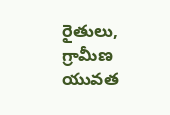రైతులు, గ్రామీణ యువత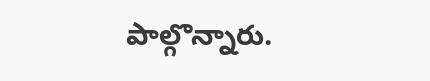పాల్గొన్నారు.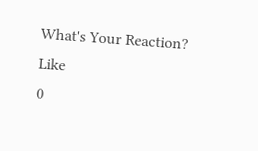What's Your Reaction?
Like
0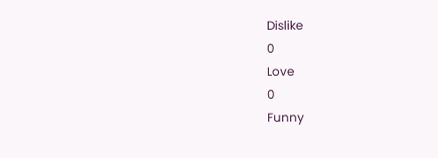Dislike
0
Love
0
Funny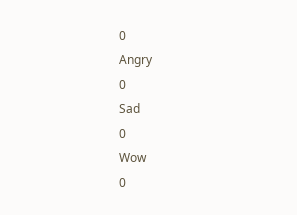0
Angry
0
Sad
0
Wow
0